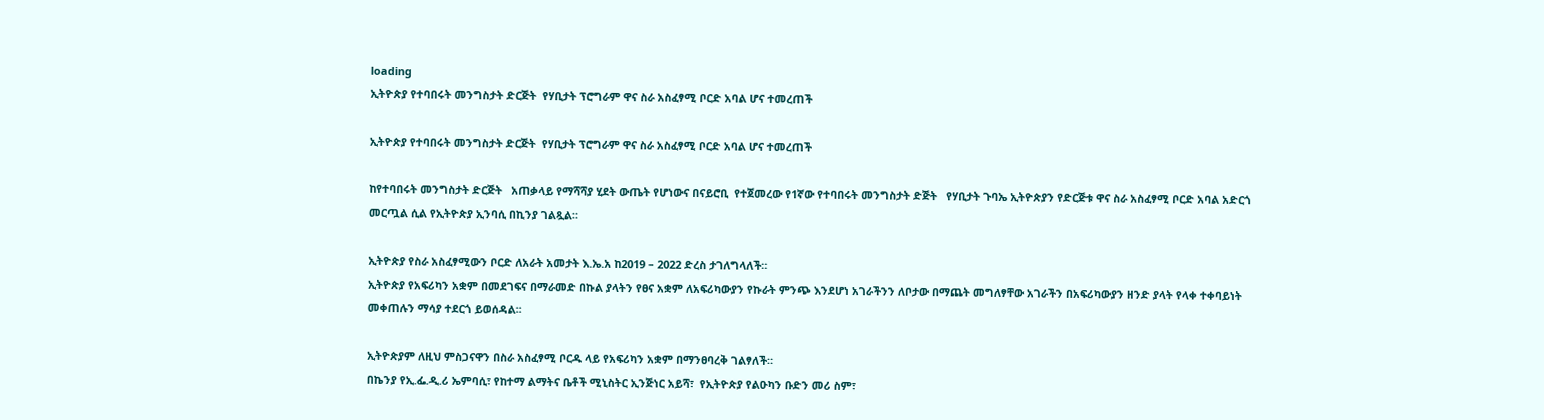loading
ኢትዮጵያ የተባበሩት መንግስታት ድርጅት  የሃቢታት ፕሮግራም ዋና ስራ አስፈፃሚ ቦርድ አባል ሆና ተመረጠች

ኢትዮጵያ የተባበሩት መንግስታት ድርጅት  የሃቢታት ፕሮግራም ዋና ስራ አስፈፃሚ ቦርድ አባል ሆና ተመረጠች

ከየተባበሩት መንግስታት ድርጅት   አጠቃላይ የማሻሻያ ሂደት ውጤት የሆነውና በናይሮቢ  የተጀመረው የ1ኛው የተባበሩት መንግስታት ድጅት   የሃቢታት ጉባኤ ኢትዮጵያን የድርጅቱ ዋና ስራ አስፈፃሚ ቦርድ አባል አድርጎ መርጧል ሲል የኢትዮጵያ ኢንባሲ በኪንያ ገልጿል።

ኢትዮጵያ የስራ አስፈፃሚውን ቦርድ ለአራት አመታት እ.ኤ.አ ከ2019 – 2022 ድረስ ታገለግላለች።
ኢትዮጵያ የአፍሪካን አቋም በመደገፍና በማራመድ በኩል ያላትን የፀና አቋም ለአፍሪካውያን የኩራት ምንጭ እንደሆነ አገራችንን ለቦታው በማጨት መግለፃቸው አገራችን በአፍሪካውያን ዘንድ ያላት የላቀ ተቀባይነት መቀጠሉን ማሳያ ተደርጎ ይወሰዳል፡፡

ኢትዮጵያም ለዚህ ምስጋናዋን በስራ አስፈፃሚ ቦርዱ ላይ የአፍሪካን አቋም በማንፀባረቅ ገልፃለች።
በኬንያ የኢ.ፌ.ዲ.ሪ ኤምባሲ፣ የከተማ ልማትና ቤቶች ሚኒስትር ኢንጅነር አይሻ፣  የኢትዮጵያ የልዑካን ቡድን መሪ ስም፣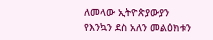ለመላው ኢትዮጵያውያን የእንኳን ደስ አለን መልዕክቱን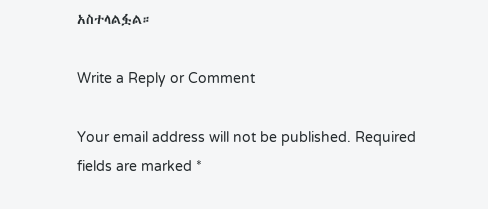አስተላልፏል።

Write a Reply or Comment

Your email address will not be published. Required fields are marked *